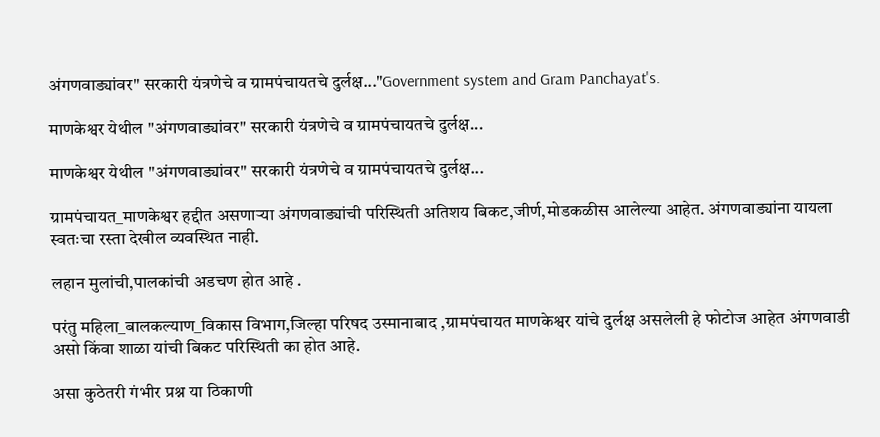अंगणवाड्यांवर" सरकारी यंत्रणेचे व ग्रामपंचायतचे दुर्लक्ष..."Government system and Gram Panchayat's.

माणकेश्वर येथील "अंगणवाड्यांवर" सरकारी यंत्रणेचे व ग्रामपंचायतचे दुर्लक्ष...

माणकेश्वर येथील "अंगणवाड्यांवर" सरकारी यंत्रणेचे व ग्रामपंचायतचे दुर्लक्ष...

ग्रामपंचायत_माणकेश्वर हद्दीत असणाऱ्या अंगणवाड्यांची परिस्थिती अतिशय बिकट,जीर्ण,मोडकळीस आलेल्या आहेत. अंगणवाड्यांना यायला स्वतःचा रस्ता देखील व्यवस्थित नाही.

लहान मुलांची,पालकांची अडचण होत आहे .

परंतु महिला_बालकल्याण_विकास विभाग,जिल्हा परिषद उस्मानाबाद ,ग्रामपंचायत माणकेश्वर यांचे दुर्लक्ष असलेली हे फोटोज आहेत अंगणवाडी असो किंवा शाळा यांची बिकट परिस्थिती का होत आहे.

असा कुठेतरी गंभीर प्रश्न या ठिकाणी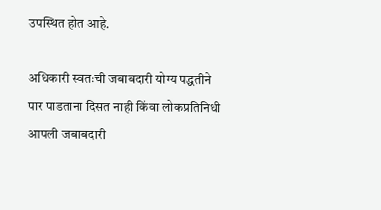उपस्थित होत आहे.

अधिकारी स्वतःची जबाबदारी योग्य पद्धतीने पार पाडताना दिसत नाही किंवा लोकप्रतिनिधी आपली जबाबदारी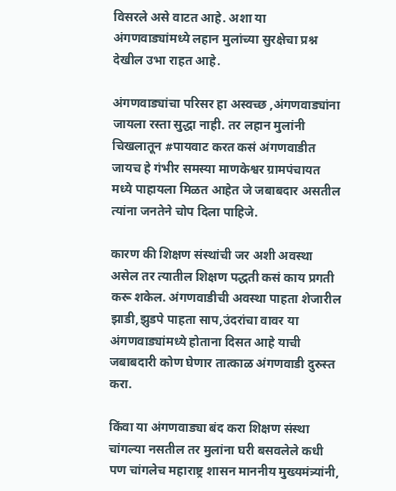विसरले असे वाटत आहे. अशा या अंगणवाड्यांमध्ये लहान मुलांच्या सुरक्षेचा प्रश्न देखील उभा राहत आहे.

अंगणवाड्यांचा परिसर हा अस्वच्छ ,अंगणवाड्यांना जायला रस्ता सुद्धा नाही. तर लहान मुलांनी चिखलातून #पायवाट करत कसं अंगणवाडीत जायच हे गंभीर समस्या माणकेश्वर ग्रामपंचायत मध्ये पाहायला मिळत आहेत जे जबाबदार असतील त्यांना जनतेने चोप दिला पाहिजे.

कारण की शिक्षण संस्थांची जर अशी अवस्था असेल तर त्यातील शिक्षण पद्धती कसं काय प्रगती करू शकेल. अंगणवाडीची अवस्था पाहता शेजारील झाडी,झुडपे पाहता साप,उंदरांचा वावर या अंगणवाड्यांमध्ये होताना दिसत आहे याची जबाबदारी कोण घेणार तात्काळ अंगणवाडी दुरुस्त करा.

किंवा या अंगणवाड्या बंद करा शिक्षण संस्था चांगल्या नसतील तर मुलांना घरी बसवलेले कधी पण चांगलेच महाराष्ट्र शासन माननीय मुख्यमंत्र्यांनी,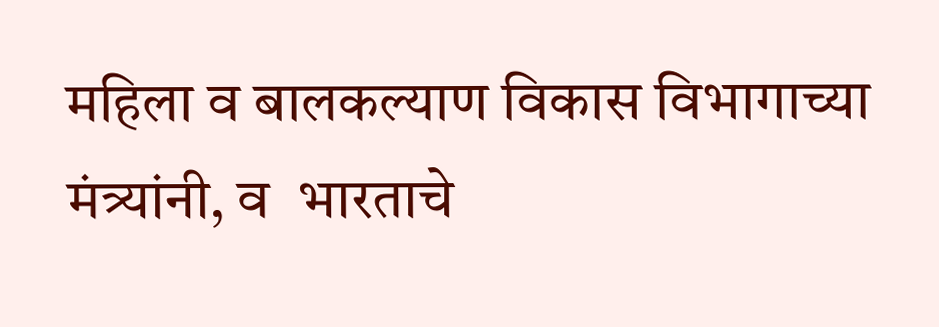महिला व बालकल्याण विकास विभागाच्या मंत्र्यांनी, व  भारताचे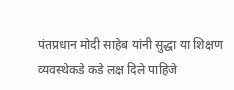पंतप्रधान मोदी साहेब यांनी सुद्धा या शिक्षण व्यवस्थेकडे कडे लक्ष दिले पाहिजे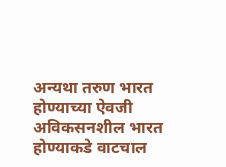अन्यथा तरुण भारत होण्याच्या ऐवजी अविकसनशील भारत होण्याकडे वाटचाल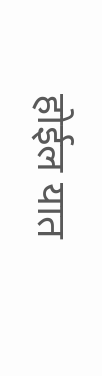होईल यात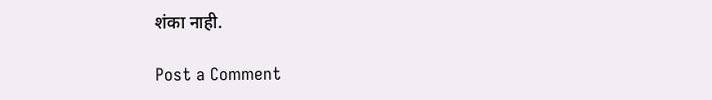शंका नाही.

Post a Comment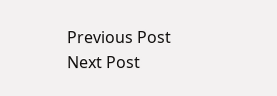Previous Post Next Post